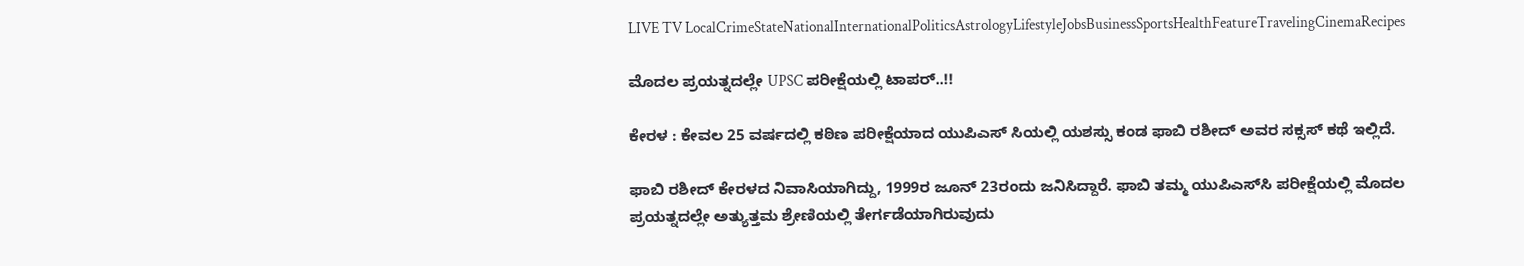LIVE TV LocalCrimeStateNationalInternationalPoliticsAstrologyLifestyleJobsBusinessSportsHealthFeatureTravelingCinemaRecipes

ಮೊದಲ ಪ್ರಯತ್ನದಲ್ಲೇ UPSC ಪರೀಕ್ಷೆಯಲ್ಲಿ ಟಾಪರ್..!!

ಕೇರಳ : ಕೇವಲ 25 ವರ್ಷದಲ್ಲಿ ಕಠಿಣ ಪರೀಕ್ಷೆಯಾದ ಯುಪಿಎಸ್ ಸಿಯಲ್ಲಿ ಯಶಸ್ಸು ಕಂಡ ಫಾಬಿ ರಶೀದ್ ಅವರ ಸಕ್ಸಸ್‌ ಕಥೆ ಇಲ್ಲಿದೆ.

ಫಾಬಿ ರಶೀದ್ ಕೇರಳದ ನಿವಾಸಿಯಾಗಿದ್ದು, 1999ರ ಜೂನ್ 23ರಂದು ಜನಿಸಿದ್ದಾರೆ. ಫಾಬಿ ತಮ್ಮ ಯುಪಿಎಸ್‌ಸಿ ಪರೀಕ್ಷೆಯಲ್ಲಿ ಮೊದಲ ಪ್ರಯತ್ನದಲ್ಲೇ ಅತ್ಯುತ್ತಮ ಶ್ರೇಣಿಯಲ್ಲಿ ತೇರ್ಗಡೆಯಾಗಿರುವುದು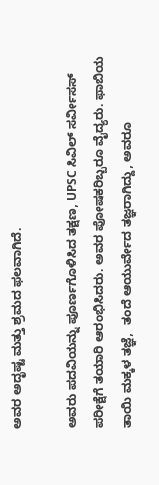ಅವರ ಅದೃಷ್ಟ ಮತ್ತು ಶ್ರಮದ ಫಲವಾಗಿದೆ.

ಅವರು ಪದವಿಯನ್ನು ಪೂರ್ಣಗೊಳಿಸಿದ ತಕ್ಷಣ, UPSC ಸಿವಿಲ್ ಸರ್ವೀಸಸ್ ಪರೀಕ್ಷೆಗೆ ತಯಾರಿ ಆರಂಭಿಸಿದರು. ಅವರ ಪೋಷಕರಿಬ್ಬರೂ ವೈದ್ಯರು. ಫಾಬಿಯ ತಾಯಿ ಮಕ್ಕಳ ತಜ್ಞೆ,  ತಂದೆ ಆಯುರ್ವೇದ ತಜ್ಞರಾಗಿದ್ದು, ಅವರೂ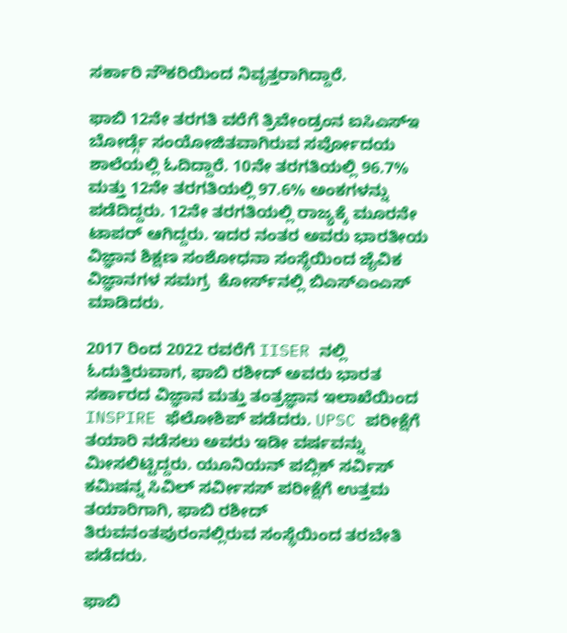ಸರ್ಕಾರಿ ನೌಕರಿಯಿಂದ ನಿವೃತ್ತರಾಗಿದ್ದಾರೆ.

ಫಾಬಿ 12ನೇ ತರಗತಿ ವರೆಗೆ ತ್ರಿವೇಂಡ್ರಂನ ಐಸಿಎಸ್ಇ ಬೋರ್ಡ್ಗೆ ಸಂಯೋಜಿತವಾಗಿರುವ ಸರ್ವೋದಯ ಶಾಲೆಯಲ್ಲಿ ಓದಿದ್ದಾರೆ. 10ನೇ ತರಗತಿಯಲ್ಲಿ 96.7% ಮತ್ತು 12ನೇ ತರಗತಿಯಲ್ಲಿ 97.6% ಅಂಕಗಳನ್ನು ಪಡೆದಿದ್ದರು. 12ನೇ ತರಗತಿಯಲ್ಲಿ ರಾಜ್ಯಕ್ಕೆ ಮೂರನೇ ಟಾಪರ್ ಆಗಿದ್ದರು. ಇದರ ನಂತರ ಅವರು ಭಾರತೀಯ ವಿಜ್ಞಾನ ಶಿಕ್ಷಣ ಸಂಶೋಧನಾ ಸಂಸ್ಥೆಯಿಂದ ಜೈವಿಕ ವಿಜ್ಞಾನಗಳ ಸಮಗ್ರ  ಕೋರ್ಸ್‌‌ನಲ್ಲಿ ಬಿಎಸ್ಎಂಎಸ್ ಮಾಡಿದರು.

2017 ರಿಂದ 2022 ರವರೆಗೆ IISER ನಲ್ಲಿ ಓದುತ್ತಿರುವಾಗ, ಫಾಬಿ ರಶೀದ್ ಅವರು ಭಾರತ ಸರ್ಕಾರದ ವಿಜ್ಞಾನ ಮತ್ತು ತಂತ್ರಜ್ಞಾನ ಇಲಾಖೆಯಿಂದ INSPIRE ಫೆಲೋಶಿಪ್ ಪಡೆದರು. UPSC ಪರೀಕ್ಷೆಗೆ ತಯಾರಿ ನಡೆಸಲು ಅವರು ಇಡೀ ವರ್ಷವನ್ನು ಮೀಸಲಿಟ್ಟಿದ್ದರು. ಯೂನಿಯನ್ ಪಬ್ಲಿಕ್ ಸರ್ವಿಸ್ ಕಮಿಷನ್ನ ಸಿವಿಲ್ ಸರ್ವೀಸಸ್ ಪರೀಕ್ಷೆಗೆ ಉತ್ತಮ ತಯಾರಿಗಾಗಿ, ಫಾಬಿ ರಶೀದ್ ತಿರುವನಂತಪುರಂನಲ್ಲಿರುವ ಸಂಸ್ಥೆಯಿಂದ ತರಬೇತಿ ಪಡೆದರು.

ಫಾಬಿ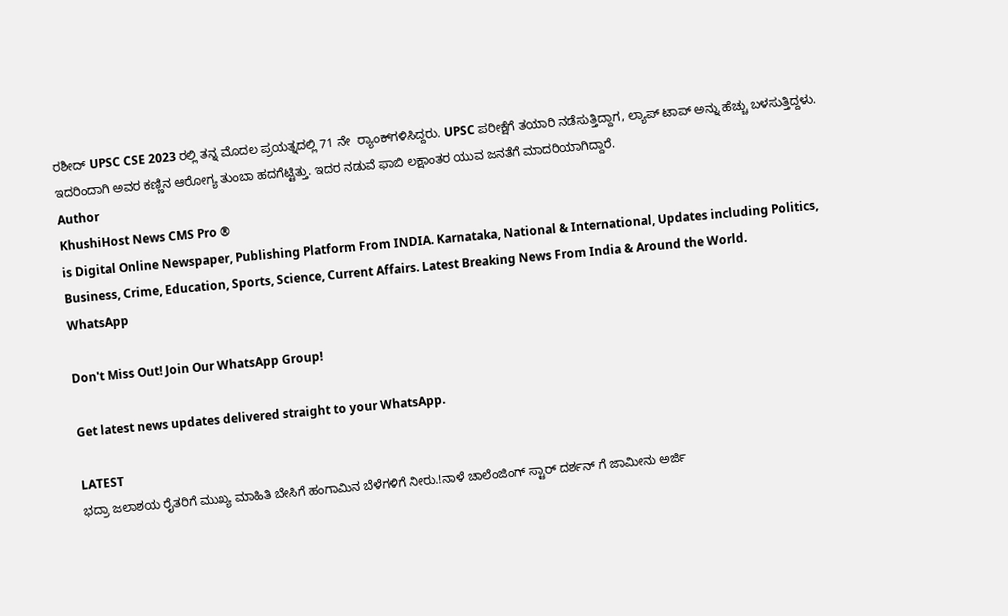ರಶೀದ್ UPSC CSE 2023 ರಲ್ಲಿ ತನ್ನ ಮೊದಲ ಪ್ರಯತ್ನದಲ್ಲಿ 71 ನೇ  ರ್‍ಯಾಂಕ್‌ಗಳಿಸಿದ್ದರು. UPSC ಪರೀಕ್ಷೆಗೆ ತಯಾರಿ ನಡೆಸುತ್ತಿದ್ದಾಗ, ಲ್ಯಾಪ್ ಟಾಪ್ ಅನ್ನು ಹೆಚ್ಚು ಬಳಸುತ್ತಿದ್ದಳು. ಇದರಿಂದಾಗಿ ಅವರ ಕಣ್ಣಿನ ಆರೋಗ್ಯ ತುಂಬಾ ಹದಗೆಟ್ಟಿತ್ತು. ಇದರ ನಡುವೆ ಫಾಬಿ ಲಕ್ಷಾಂತರ ಯುವ ಜನತೆಗೆ ಮಾದರಿಯಾಗಿದ್ದಾರೆ.
Author
KhushiHost News CMS Pro ®
is Digital Online Newspaper, Publishing Platform From INDIA. Karnataka, National & International, Updates including Politics, Business, Crime, Education, Sports, Science, Current Affairs. Latest Breaking News From India & Around the World.
WhatsApp

Don't Miss Out! Join Our WhatsApp Group!

Get latest news updates delivered straight to your WhatsApp.

LATEST
ಭದ್ರಾ ಜಲಾಶಯ ರೈತರಿಗೆ ಮುಖ್ಯ ಮಾಹಿತಿ ಬೇಸಿಗೆ ಹಂಗಾಮಿನ ಬೆಳೆಗಳಿಗೆ ನೀರು.!ನಾಳೆ ಚಾಲೆಂಜಿಂಗ್ ಸ್ಟಾರ್ ದರ್ಶನ್ ಗೆ ಜಾಮೀನು ಅರ್ಜಿ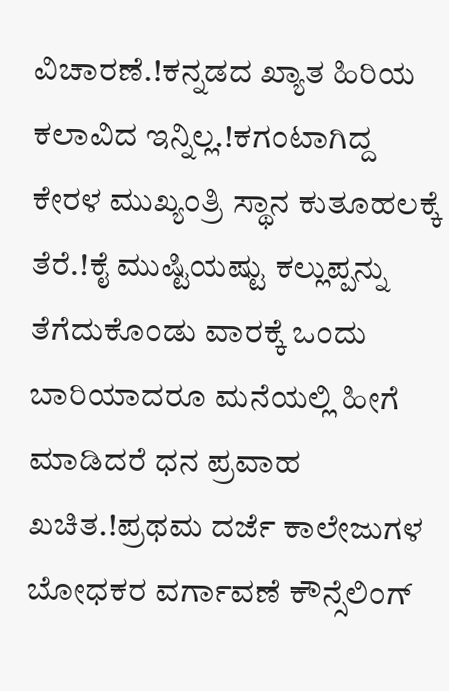ವಿಚಾರಣೆ.!ಕನ್ನಡದ ಖ್ಯಾತ ಹಿರಿಯ ಕಲಾವಿದ ಇನ್ನಿಲ್ಲ.!ಕಗಂಟಾಗಿದ್ದ ಕೇರಳ ಮುಖ್ಯಂತ್ರಿ ಸ್ಥಾನ ಕುತೂಹಲಕ್ಕೆ ತೆರೆ.!ಕೈ ಮುಷ್ಟಿಯಷ್ಟು ಕಲ್ಲುಪ್ಪನ್ನು ತೆಗೆದುಕೊಂಡು ವಾರಕ್ಕೆ ಒಂದು ಬಾರಿಯಾದರೂ ಮನೆಯಲ್ಲಿ ಹೀಗೆ ಮಾಡಿದರೆ ಧನ ಪ್ರವಾಹ ಖಚಿತ.!ಪ್ರಥಮ ದರ್ಜೆ ಕಾಲೇಜುಗಳ ಬೋಧಕರ ವರ್ಗಾವಣೆ ಕೌನ್ಸೆಲಿಂಗ್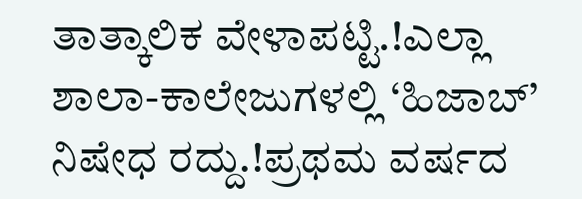ತಾತ್ಕಾಲಿಕ ವೇಳಾಪಟ್ಟಿ.!ಎಲ್ಲಾ ಶಾಲಾ-ಕಾಲೇಜುಗಳಲ್ಲಿ ‘ಹಿಜಾಬ್’ ನಿಷೇಧ ರದ್ದು.!ಪ್ರಥಮ ವರ್ಷದ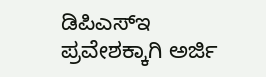ಡಿಪಿಎಸ್‍ಇ ಪ್ರವೇಶಕ್ಕಾಗಿ ಅರ್ಜಿ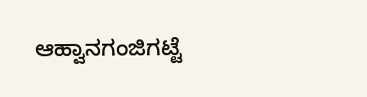ಆಹ್ವಾನಗಂಜಿಗಟ್ಟೆ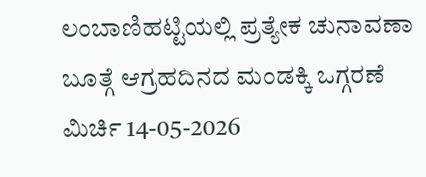ಲಂಬಾಣಿಹಟ್ಟಿಯಲ್ಲಿ ಪ್ರತ್ಯೇಕ ಚುನಾವಣಾ ಬೂತ್ಗೆ ಆಗ್ರಹದಿನದ ಮಂಡಕ್ಕಿ ಒಗ್ಗರಣೆ ಮಿರ್ಚಿ 14-05-2026